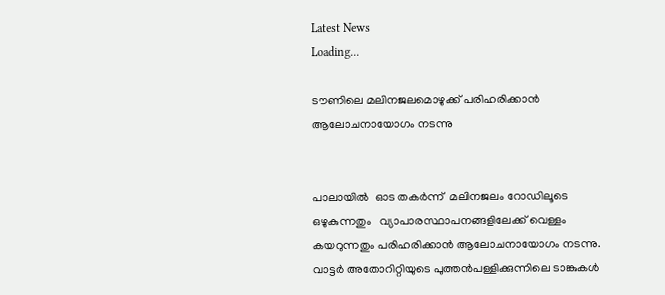Latest News
Loading...

ടൗണിലെ മലിനജലമൊഴുക്ക് പരിഹരിക്കാന്‍ ആലോചനായോഗം നടന്നു


പാലായില്‍  ഓട തകര്‍ന്ന്  മലിനജലം റോഡിലൂടെ ഒഴുകുന്നതും   വ്യാപാരസ്ഥാപനങ്ങളിലേക്ക് വെള്ളം കയറുന്നതും പരിഹരിക്കാന്‍ ആലോചനായോഗം നടന്നു. വാട്ടര്‍ അതോറിറ്റിയുടെ പുത്തന്‍പള്ളിക്കുന്നിലെ ടാങ്കുകള്‍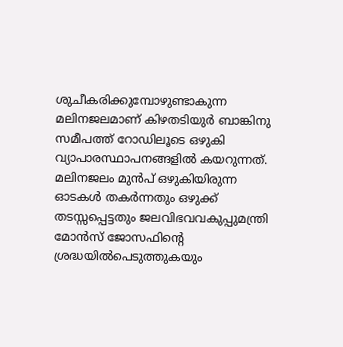ശുചീകരിക്കുമ്പോഴുണ്ടാകുന്ന മലിനജലമാണ് കിഴതടിയുര്‍ ബാങ്കിനു സമീപത്ത് റോഡിലൂടെ ഒഴുകി വ്യാപാരസ്ഥാപനങ്ങളില്‍ കയറുന്നത്. മലിനജലം മുന്‍പ് ഒഴുകിയിരുന്ന ഓടകള്‍ തകര്‍ന്നതും ഒഴുക്ക് തടസ്സപ്പെട്ടതും ജലവിഭവവകുപ്പുമന്ത്രി  മോന്‍സ് ജോസഫിന്റെ ശ്രദ്ധയില്‍പെടുത്തുകയും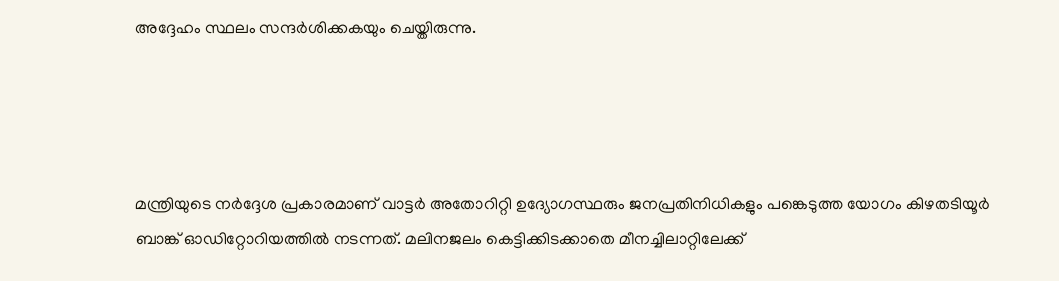അദ്ദേഹം സ്ഥലം സന്ദര്‍ശിക്കകയും ചെയ്തിരുന്നു.




മന്ത്രിയുടെ നര്‍ദ്ദേശ പ്രകാരമാണ് വാട്ടര്‍ അതോറിറ്റി ഉദ്യോഗസ്ഥരും ജനപ്രതിനിധികളും പങ്കെടുത്ത യോഗം കിഴതടിയൂര്‍ ബാങ്ക് ഓഡിറ്റോറിയത്തില്‍ നടന്നത്. മലിനജലം കെട്ടിക്കിടക്കാതെ മീനച്ചിലാറ്റിലേക്ക്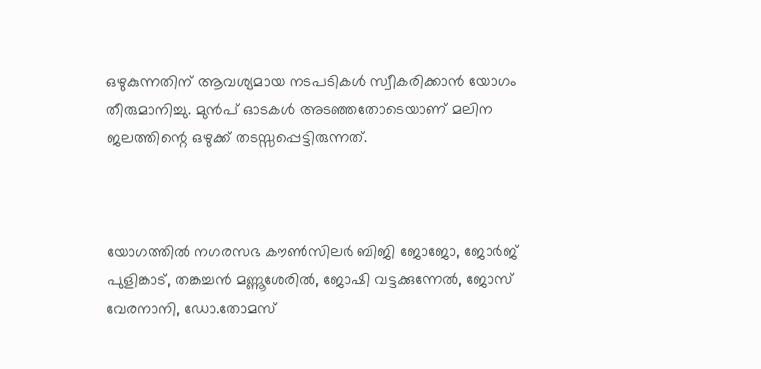ഒഴുകുന്നതിന് ആവശ്യമായ നടപടികള്‍ സ്വീകരിക്കാന്‍ യോഗം തീരുമാനിച്ചു. മുന്‍പ് ഓടകള്‍ അടഞ്ഞതോടെയാണ് മലിന ജലത്തിന്റെ ഒഴുക്ക് തടസ്സപ്പെട്ടിരുന്നത്.



യോഗത്തില്‍ നഗരസഭ കൗണ്‍സിലര്‍ ബിജി ജോജോ, ജോര്‍ജ് പുളിങ്കാട്, തങ്കച്ചന്‍ മണ്ണൂശേരില്‍, ജോഷി വട്ടക്കുന്നേല്‍, ജോസ് വേരനാനി, ഡോ.തോമസ്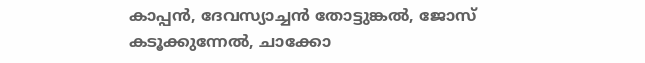കാപ്പന്‍, ദേവസ്യാച്ചന്‍ തോട്ടുങ്കല്‍, ജോസ് കടൂക്കുന്നേല്‍, ചാക്കോ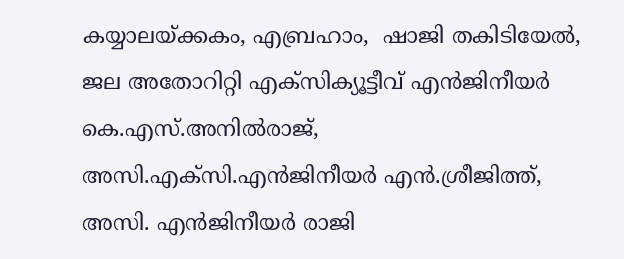കയ്യാലയ്ക്കകം, എബ്രഹാം,  ഷാജി തകിടിയേല്‍, ജല അതോറിറ്റി എക്‌സിക്യൂട്ടീവ് എന്‍ജിനീയര്‍ കെ.എസ്.അനില്‍രാജ്, അസി.എക്‌സി.എന്‍ജിനീയര്‍ എന്‍.ശ്രീജിത്ത്, അസി. എന്‍ജിനീയര്‍ രാജി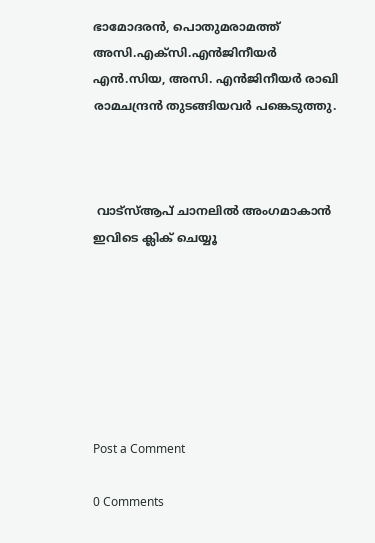ഭാമോദരന്‍, പൊതുമരാമത്ത് അസി.എക്‌സി.എന്‍ജിനീയര്‍ എന്‍.സിയ, അസി. എന്‍ജിനീയര്‍ രാഖി രാമചന്ദ്രന്‍ തുടങ്ങിയവര്‍ പങ്കെടുത്തു.



 വാട്‌സ്ആപ് ചാനലില്‍ അംഗമാകാന്‍ ഇവിടെ ക്ലിക് ചെയ്യൂ







Post a Comment

0 Comments